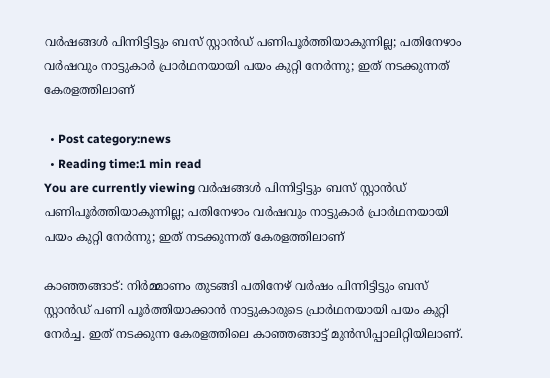വര്‍ഷങ്ങള്‍ പിന്നിട്ടിട്ടും ബസ് സ്റ്റാന്‍ഡ് പണിപൂര്‍ത്തിയാകുന്നില്ല; പതിനേഴാം വര്‍ഷവും നാട്ടുകാര്‍ പ്രാര്‍ഥനയായി പയം കുറ്റി നേര്‍ന്നു; ഇത് നടക്കുന്നത് കേരളത്തിലാണ്

  • Post category:news
  • Reading time:1 min read
You are currently viewing വര്‍ഷങ്ങള്‍ പിന്നിട്ടിട്ടും ബസ് സ്റ്റാന്‍ഡ് പണിപൂര്‍ത്തിയാകുന്നില്ല; പതിനേഴാം വര്‍ഷവും നാട്ടുകാര്‍ പ്രാര്‍ഥനയായി പയം കുറ്റി നേര്‍ന്നു; ഇത് നടക്കുന്നത് കേരളത്തിലാണ്

കാഞ്ഞങ്ങാട്: നിര്‍മ്മാണം തുടങ്ങി പതിനേഴ് വര്‍ഷം പിന്നിട്ടിട്ടും ബസ് സ്റ്റാന്‍ഡ് പണി പൂര്‍ത്തിയാക്കാന്‍ നാട്ടുകാരുടെ പ്രാര്‍ഥനയായി പയം കുറ്റി നേര്‍ച്ച. ഇത് നടക്കുന്ന കേരളത്തിലെ കാഞ്ഞങ്ങാട്ട് മുന്‍സിപ്പാലിറ്റിയിലാണ്.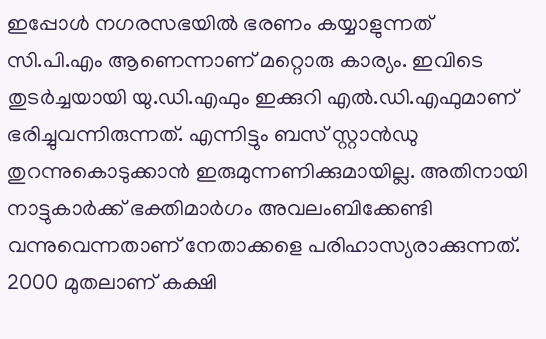ഇപ്പോള്‍ നഗരസഭയില്‍ ഭരണം കയ്യാളുന്നത് സി.പി.എം ആണെന്നാണ് മറ്റൊരു കാര്യം. ഇവിടെ തുടര്‍ച്ചയായി യു.ഡി.എഫും ഇക്കുറി എല്‍.ഡി.എഫുമാണ് ഭരിച്ചുവന്നിരുന്നത്. എന്നിട്ടും ബസ് സ്റ്റാന്‍ഡു തുറന്നുകൊടുക്കാന്‍ ഇരുമുന്നണിക്കുമായില്ല. അതിനായി നാട്ടുകാര്‍ക്ക് ഭക്തിമാര്‍ഗം അവലംബിക്കേണ്ടി വന്നുവെന്നതാണ് നേതാക്കളെ പരിഹാസ്യരാക്കുന്നത്. 2000 മുതലാണ് കക്ഷി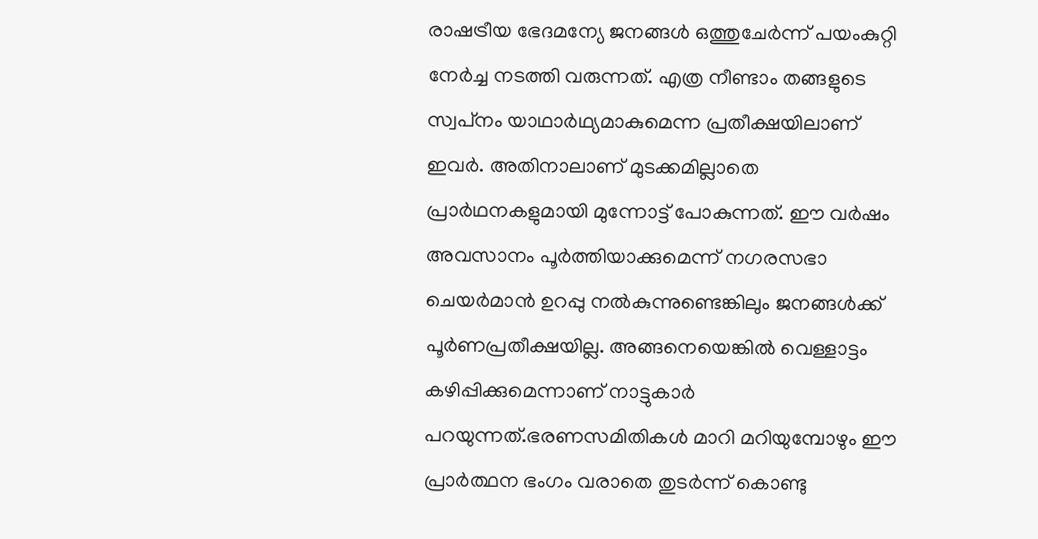രാഷട്രീയ ഭേദമന്യേ ജനങ്ങള്‍ ഒത്തുചേര്‍ന്ന് പയംകുറ്റി നേര്‍ച്ച നടത്തി വരുന്നത്. എത്ര നീണ്ടാം തങ്ങളുടെ സ്വപ്‌നം യാഥാര്‍ഥ്യമാകുമെന്ന പ്രതീക്ഷയിലാണ് ഇവര്‍. അതിനാലാണ് മുടക്കമില്ലാതെ പ്രാര്‍ഥനകളുമായി മുന്നോട്ട് പോകുന്നത്. ഈ വര്‍ഷം അവസാനം പൂര്‍ത്തിയാക്കുമെന്ന് നഗരസഭാ ചെയര്‍മാന്‍ ഉറപ്പു നല്‍കുന്നുണ്ടെങ്കിലും ജനങ്ങള്‍ക്ക് പൂര്‍ണപ്രതീക്ഷയില്ല. അങ്ങനെയെങ്കില്‍ വെള്ളാട്ടം കഴിപ്പിക്കുമെന്നാണ് നാട്ടുകാര്‍ പറയുന്നത്.ഭരണസമിതികള്‍ മാറി മറിയുമ്പോഴും ഈ പ്രാര്‍ത്ഥന ഭംഗം വരാതെ തുടര്‍ന്ന് കൊണ്ടു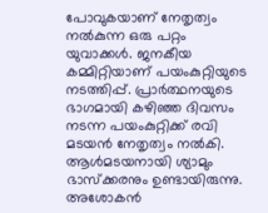പോവുകയാണ് നേതൃത്വം നല്‍കുന്ന ഒരു പറ്റം യുവാക്കള്‍. ജനകീയ കമ്മിറ്റിയാണ് പയംകുറ്റിയുടെ നടത്തിപ്പ്. പ്രാര്‍ത്ഥനയുടെ ഭാഗമായി കഴിഞ്ഞ ദിവസം നടന്ന പയംകുറ്റിക്ക് രവി മടയന്‍ നേതൃത്വം നല്‍കി. ആള്‍മടയനായി ശ്യാമും ഭാസ്‌ക്കരനും ഉണ്ടായിരുന്നു. അശോകന്‍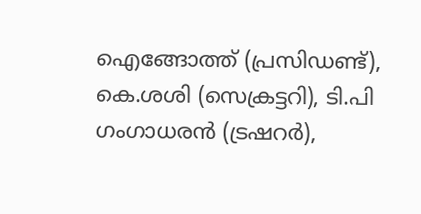ഐങ്ങോത്ത് (പ്രസിഡണ്ട്), കെ.ശശി (സെക്രട്ടറി), ടി.പി ഗംഗാധരന്‍ (ട്രഷറര്‍),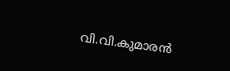വി.വി.കുമാരന്‍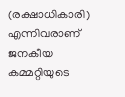(രക്ഷാധികാരി) എന്നിവരാണ് ജനകീയ കമ്മറ്റിയുടെ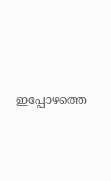ഇപ്പോഴത്തെ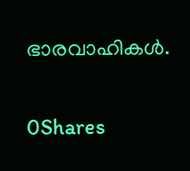ഭാരവാഹികള്‍.

0Shares